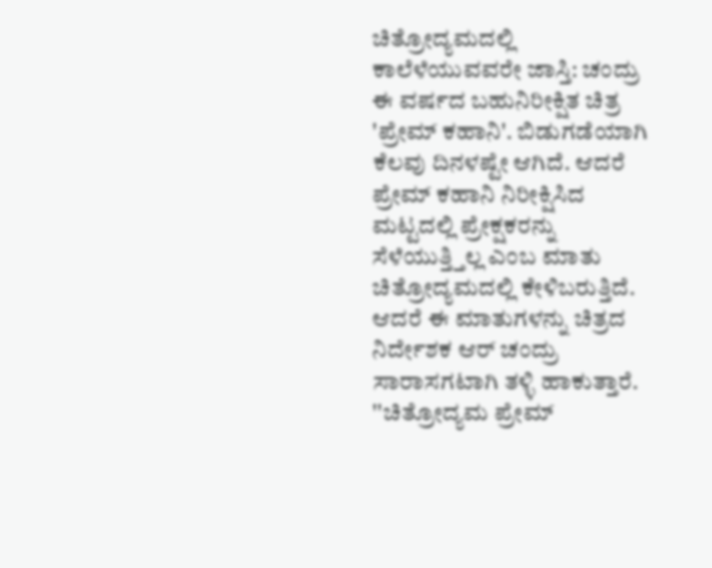ಚಿತ್ರೋದ್ಯಮದಲ್ಲಿ ಕಾಲೆಳೆಯುವವರೇ ಜಾಸ್ತಿ: ಚಂದ್ರು
ಈ ವರ್ಷದ ಬಹುನಿರೀಕ್ಷಿತ ಚಿತ್ರ 'ಪ್ರೇಮ್ ಕಹಾನಿ'. ಬಿಡುಗಡೆಯಾಗಿ ಕೆಲವು ದಿನಳಷ್ಟೇ ಆಗಿದೆ. ಆದರೆ ಪ್ರೇಮ್ ಕಹಾನಿ ನಿರೀಕ್ಷಿಸಿದ ಮಟ್ಟದಲ್ಲಿ ಪ್ರೇಕ್ಷಕರನ್ನು ಸೆಳೆಯುತ್ತ್ತಿಲ್ಲ ಎಂಬ ಮಾತು ಚಿತ್ರೋದ್ಯಮದಲ್ಲಿ ಕೇಳಿಬರುತ್ತಿದೆ. ಆದರೆ ಈ ಮಾತುಗಳನ್ನು ಚಿತ್ರದ ನಿರ್ದೇಶಕ ಆರ್ ಚಂದ್ರು ಸಾರಾಸಗಟಾಗಿ ತಳ್ಳಿ ಹಾಕುತ್ತಾರೆ.
''ಚಿತ್ರೋದ್ಯಮ ಪ್ರೇಮ್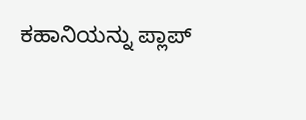ಕಹಾನಿಯನ್ನು ಪ್ಲಾಪ್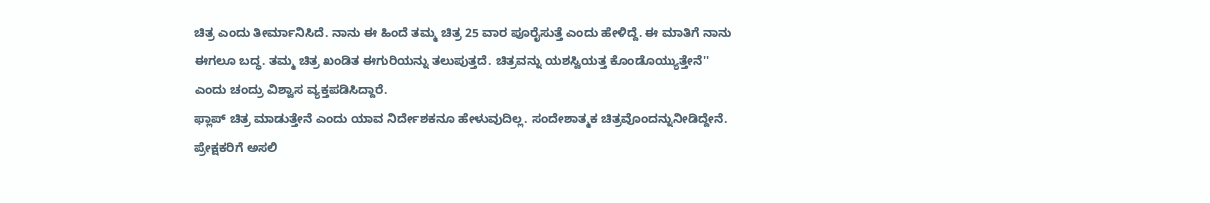ಚಿತ್ರ ಎಂದು ತೀರ್ಮಾನಿಸಿದೆ. ನಾನು ಈ ಹಿಂದೆ ತಮ್ಮ ಚಿತ್ರ 25 ವಾರ ಪೂರೈಸುತ್ತೆ ಎಂದು ಹೇಳಿದ್ದೆ. ಈ ಮಾತಿಗೆ ನಾನು ಈಗಲೂ ಬದ್ಧ. ತಮ್ಮ ಚಿತ್ರ ಖಂಡಿತ ಈಗುರಿಯನ್ನು ತಲುಪುತ್ತದೆ. ಚಿತ್ರವನ್ನು ಯಶಸ್ವಿಯತ್ತ ಕೊಂಡೊಯ್ಯುತ್ತೇನೆ'' ಎಂದು ಚಂದ್ರು ವಿಶ್ವಾಸ ವ್ಯಕ್ತಪಡಿಸಿದ್ದಾರೆ.
ಫ್ಲಾಪ್ ಚಿತ್ರ ಮಾಡುತ್ತೇನೆ ಎಂದು ಯಾವ ನಿರ್ದೇಶಕನೂ ಹೇಳುವುದಿಲ್ಲ. ಸಂದೇಶಾತ್ಮಕ ಚಿತ್ರವೊಂದನ್ನುನೀಡಿದ್ದೇನೆ. ಪ್ರೇಕ್ಷಕರಿಗೆ ಅಸಲಿ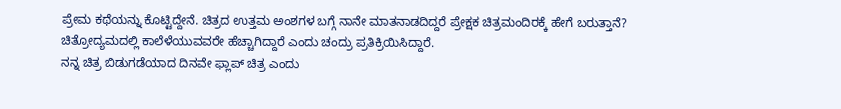ಪ್ರೇಮ ಕಥೆಯನ್ನು ಕೊಟ್ಟಿದ್ದೇನೆ. ಚಿತ್ರದ ಉತ್ತಮ ಅಂಶಗಳ ಬಗ್ಗೆ ನಾನೇ ಮಾತನಾಡದಿದ್ದರೆ ಪ್ರೇಕ್ಷಕ ಚಿತ್ರಮಂದಿರಕ್ಕೆ ಹೇಗೆ ಬರುತ್ತಾನೆ? ಚಿತ್ರೋದ್ಯಮದಲ್ಲಿ ಕಾಲೆಳೆಯುವವರೇ ಹೆಚ್ಚಾಗಿದ್ದಾರೆ ಎಂದು ಚಂದ್ರು ಪ್ರತಿಕ್ರಿಯಿಸಿದ್ದಾರೆ.
ನನ್ನ ಚಿತ್ರ ಬಿಡುಗಡೆಯಾದ ದಿನವೇ ಫ್ಲಾಪ್ ಚಿತ್ರ ಎಂದು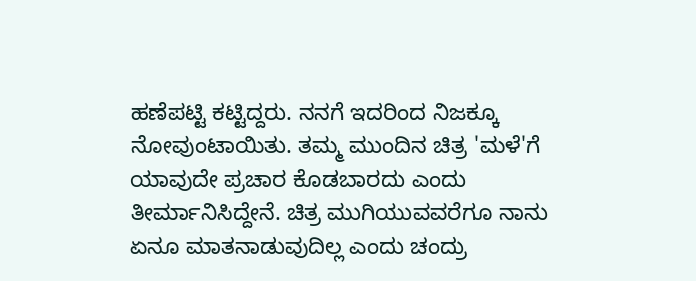ಹಣೆಪಟ್ಟಿ ಕಟ್ಟಿದ್ದರು. ನನಗೆ ಇದರಿಂದ ನಿಜಕ್ಕೂ ನೋವುಂಟಾಯಿತು. ತಮ್ಮ ಮುಂದಿನ ಚಿತ್ರ 'ಮಳೆ'ಗೆ ಯಾವುದೇ ಪ್ರಚಾರ ಕೊಡಬಾರದು ಎಂದು ತೀರ್ಮಾನಿಸಿದ್ದೇನೆ. ಚಿತ್ರ ಮುಗಿಯುವವರೆಗೂ ನಾನು ಏನೂ ಮಾತನಾಡುವುದಿಲ್ಲ ಎಂದು ಚಂದ್ರು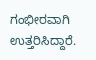ಗಂಭೀರವಾಗಿ ಉತ್ತರಿಸಿದ್ದಾರೆ.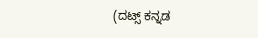(ದಟ್ಸ್ ಕನ್ನಡ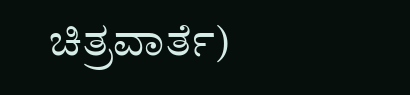ಚಿತ್ರವಾರ್ತೆ)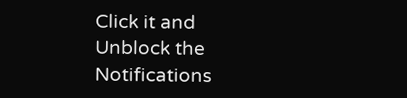Click it and Unblock the Notifications